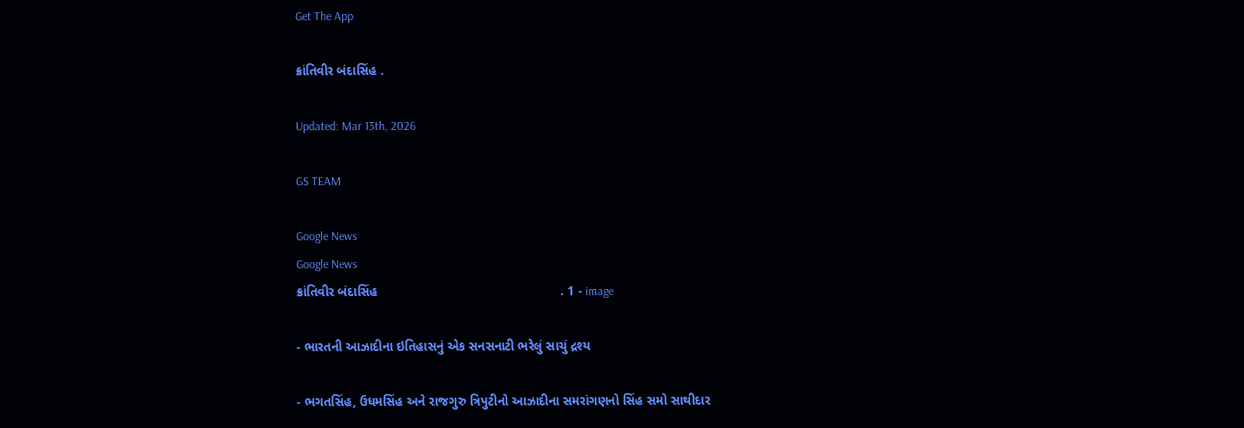Get The App

ક્રાંતિવીર બંદાસિંહ .

Updated: Mar 13th, 2026

GS TEAM

Google News
Google News
ક્રાંતિવીર બંદાસિંહ                                                   . 1 - image

- ભારતની આઝાદીના ઇતિહાસનું એક સનસનાટી ભરેલું સાચું દ્રશ્ય

- ભગતસિંહ, ઉધમસિંહ અને રાજગુરુ ત્રિપુટીનો આઝાદીના સમરાંગણનો સિંહ સમો સાથીદાર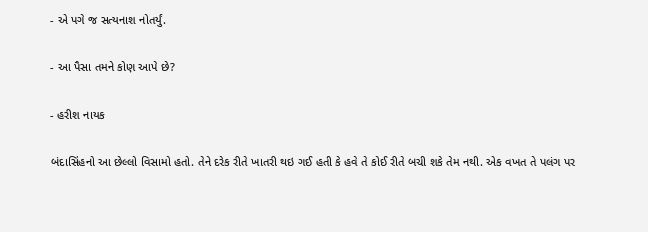- એ પગે જ સત્યનાશ નોતર્યું.

- આ પૈસા તમને કોણ આપે છે?

- હરીશ નાયક

બંદાસિંહનો આ છેલ્લો વિસામો હતો. તેને દરેક રીતે ખાતરી થઇ ગઈ હતી કે હવે તે કોઈ રીતે બચી શકે તેમ નથી. એક વખત તે પલંગ પર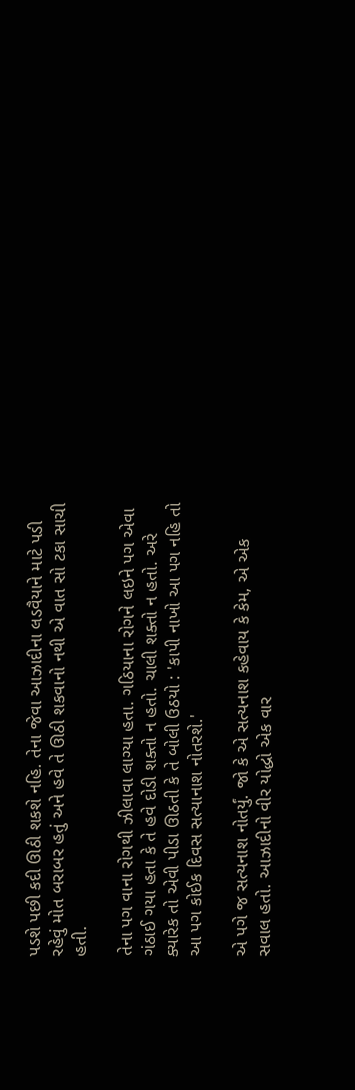પડશે પછી કદી ઊઠી શકશે નહિ. તેના જેવા આઝાદીના લડવૈયાને માટે પડી રહેવું મોત બરાબર હતું અને હવે તે ઊઠી શકવાનો નથી એ વાત સો ટકા સાચી હતી.

તેના પગ વાના રોગથી ઝીલાવા લાગ્યા હતા. ગઠિયાના રોગને લઇને પગ એવા ગંઠાઈ ગયા હતા કે તે હવે દોડી શક્તો ન હતો. ચાલી શક્તો ન હતો. અરે ક્યારેક તો એવી પીડા ઊઠતી કે તે બોલી ઉઠયો : 'કાપી નાખો આ પગ નહિ તો આ પગ કોઈક દિવસ સત્યાનાશ નોતરશે.'

એ પગે જ સત્યનાશ નોતર્યું. જો કે એ સત્યનાશ કહેવાય કે કેમ, એ એક સવાલ હતો. આઝાદીનો વીર યોદ્ધો એક વાર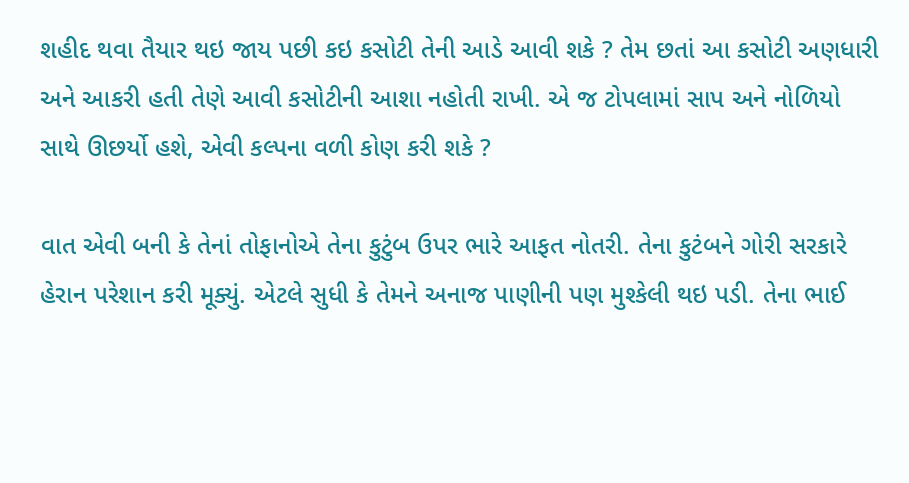શહીદ થવા તૈયાર થઇ જાય પછી કઇ કસોટી તેની આડે આવી શકે ? તેમ છતાં આ કસોટી અણધારી અને આકરી હતી તેણે આવી કસોટીની આશા નહોતી રાખી. એ જ ટોપલામાં સાપ અને નોળિયો સાથે ઊછર્યો હશે, એવી કલ્પના વળી કોણ કરી શકે ?

વાત એવી બની કે તેનાં તોફાનોએ તેના કુટુંબ ઉપર ભારે આફત નોતરી. તેના કુટંબને ગોરી સરકારે હેરાન પરેશાન કરી મૂક્યું. એટલે સુધી કે તેમને અનાજ પાણીની પણ મુશ્કેલી થઇ પડી. તેના ભાઈ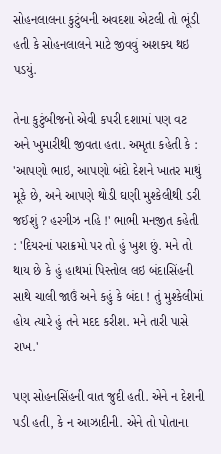સોહનલાલના કુટુંબની અવદશા એટલી તો ભૂંડી હતી કે સોહનલાલને માટે જીવવું અશક્ય થઇ પડયું.

તેના કુટુંબીજનો એવી કપરી દશામાં પણ વટ અને ખુમારીથી જીવતા હતા. અમૃતા કહેતી કે : 'આપણો ભાઇ, આપણો બંદો દેશને ખાતર માથું મૂકે છે, અને આપણે થોડી ઘણી મુશ્કેલીથી ડરી જઈશું ? હરગીઝ નહિ !' ભાભી મનજીત કહેતી : 'દિયરનાં પરાક્રમો પર તો હું ખુશ છું. મને તો થાય છે કે હું હાથમાં પિસ્તોલ લઇ બંદાસિંહની સાથે ચાલી જાઉં અને કહું કે બંદા ! તું મુશ્કેલીમાં હોય ત્યારે હું તને મદદ કરીશ. મને તારી પાસે રાખ.'

પણ સોહનસિંહની વાત જુદી હતી. એને ન દેશની પડી હતી, કે ન આઝાદીની. એને તો પોતાના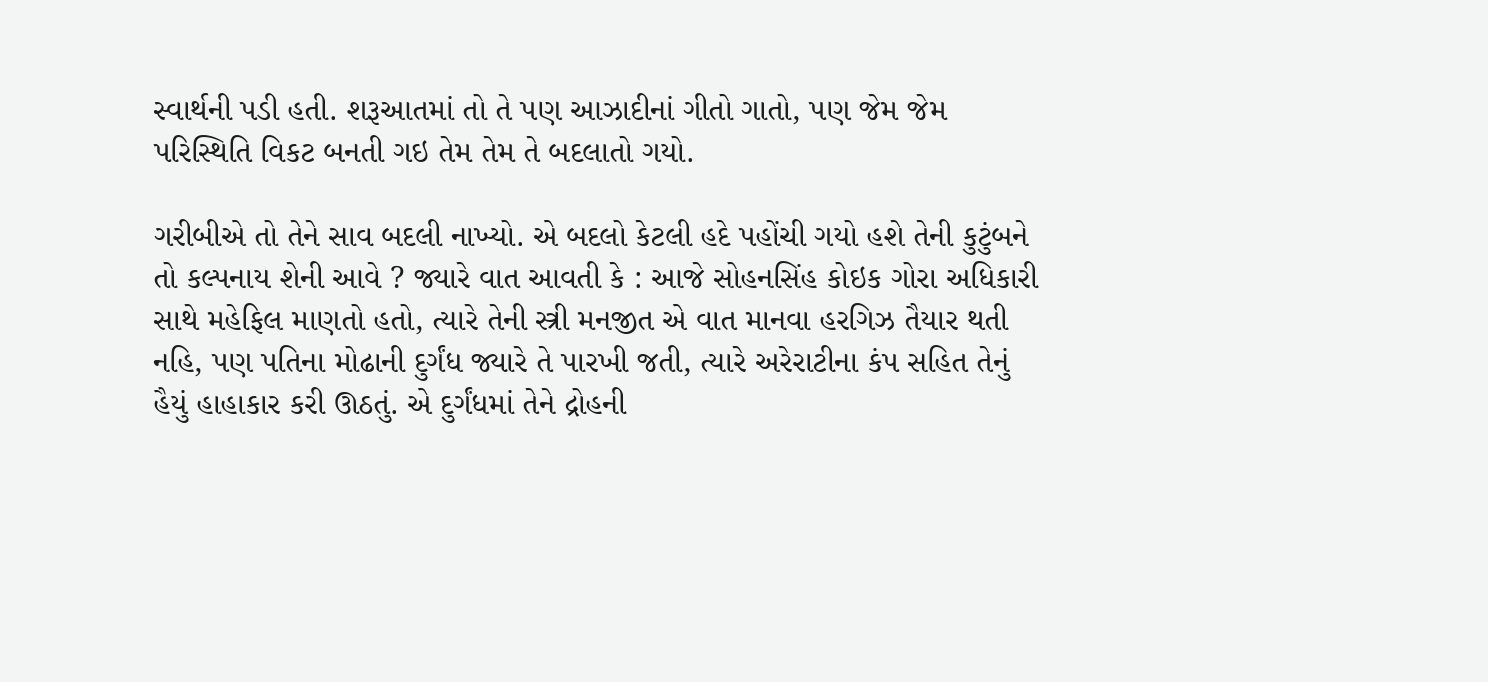સ્વાર્થની પડી હતી. શરૂઆતમાં તો તે પણ આઝાદીનાં ગીતો ગાતો, પણ જેમ જેમ પરિસ્થિતિ વિકટ બનતી ગઇ તેમ તેમ તે બદલાતો ગયો.

ગરીબીએ તો તેને સાવ બદલી નાખ્યો. એ બદલો કેટલી હદે પહોંચી ગયો હશે તેની કુટુંબને તો કલ્પનાય શેની આવે ? જ્યારે વાત આવતી કે : આજે સોહનસિંહ કોઇક ગોરા અધિકારી સાથે મહેફિલ માણતો હતો, ત્યારે તેની સ્ત્રી મનજીત એ વાત માનવા હરગિઝ તૈયાર થતી નહિ, પણ પતિના મોઢાની દુર્ગંધ જ્યારે તે પારખી જતી, ત્યારે અરેરાટીના કંપ સહિત તેનું હૈયું હાહાકાર કરી ઊઠતું. એ દુર્ગંધમાં તેને દ્રોહની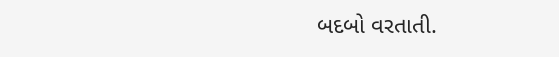બદબો વરતાતી.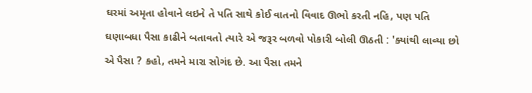ઘરમાં અમૃતા હોવાને લઇને તે પતિ સાથે કોઈ વાતનો વિવાદ ઊભો કરતી નહિ, પણ પતિ ઘણાબધા પૈસા કાઢીને બતાવતો ત્યારે એ જરૂર બળવો પોકારી બોલી ઊઠતી : 'ક્યાંથી લાવ્યા છો એ પૈસા ? કહો, તમને મારા સોગંદ છે. આ પૈસા તમને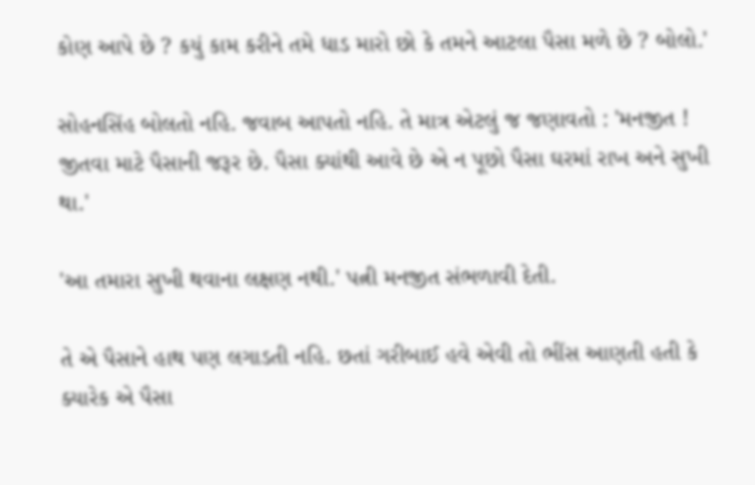કોણ આપે છે ? કયું કામ કરીને તમે ધાડ મારો છો કે તમને આટલા પૈસા મળે છે ? બોલો.'

સોહનસિંહ બોલતો નહિ. જવાબ આપતો નહિ. તે માત્ર એટલું જ જણાવતો : 'મનજીત ! જીતવા માટે પૈસાની જરૂર છે. પૈસા ક્યાંથી આવે છે એ ન પૂછો પૈસા ઘરમાં રાખ અને સુખી થા.'

'આ તમારા સુખી થવાના લક્ષણ નથી.' પત્ની મનજીત સંભળાવી દેતી.

તે એ પૈસાને હાથ પણ લગાડતી નહિ. છતાં ગરીબાઈ હવે એવી તો ભીંસ આણતી હતી કે ક્યારેક એ પૈસા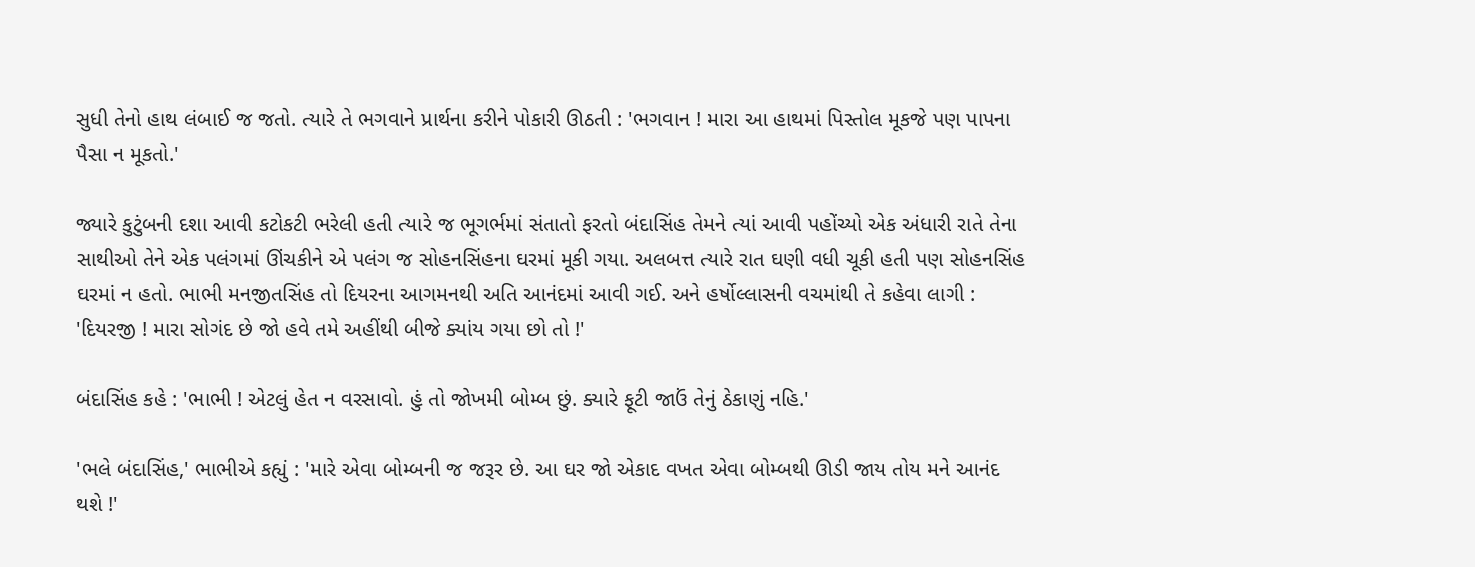સુધી તેનો હાથ લંબાઈ જ જતો. ત્યારે તે ભગવાને પ્રાર્થના કરીને પોકારી ઊઠતી : 'ભગવાન ! મારા આ હાથમાં પિસ્તોલ મૂકજે પણ પાપના પૈસા ન મૂકતો.'

જ્યારે કુટુંબની દશા આવી કટોકટી ભરેલી હતી ત્યારે જ ભૂગર્ભમાં સંતાતો ફરતો બંદાસિંહ તેમને ત્યાં આવી પહોંચ્યો એક અંધારી રાતે તેના સાથીઓ તેને એક પલંગમાં ઊંચકીને એ પલંગ જ સોહનસિંહના ઘરમાં મૂકી ગયા. અલબત્ત ત્યારે રાત ઘણી વધી ચૂકી હતી પણ સોહનસિંહ ઘરમાં ન હતો. ભાભી મનજીતસિંહ તો દિયરના આગમનથી અતિ આનંદમાં આવી ગઈ. અને હર્ષોલ્લાસની વચમાંથી તે કહેવા લાગી : 'દિયરજી ! મારા સોગંદ છે જો હવે તમે અહીંથી બીજે ક્યાંય ગયા છો તો !'

બંદાસિંહ કહે : 'ભાભી ! એટલું હેત ન વરસાવો. હું તો જોખમી બોમ્બ છું. ક્યારે ફૂટી જાઉં તેનું ઠેકાણું નહિ.'

'ભલે બંદાસિંહ,' ભાભીએ કહ્યું : 'મારે એવા બોમ્બની જ જરૂર છે. આ ઘર જો એકાદ વખત એવા બોમ્બથી ઊડી જાય તોય મને આનંદ થશે !'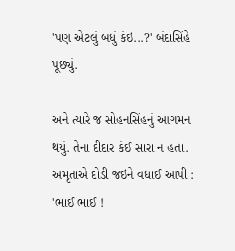'પણ એટલું બધું કંઇ...?' બંદાસિંહે પૂછ્યું.

અને ત્યારે જ સોહનસિંહનું આગમન થયું. તેના દીદાર કંઈ સારા ન હતા. અમૃતાએ દોડી જઇને વધાઈ આપી : 'ભાઈ ભાઈ !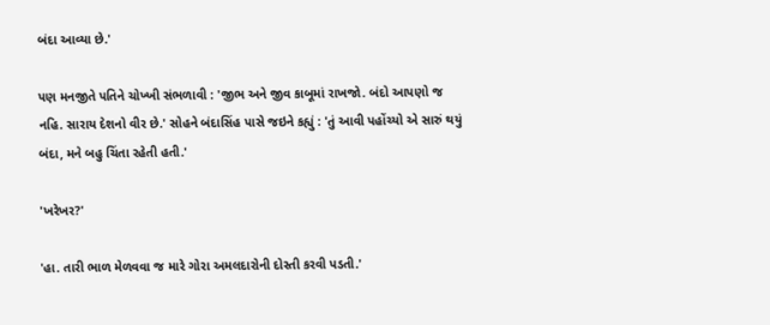બંદા આવ્યા છે.'

પણ મનજીતે પતિને ચોખ્ખી સંભળાવી : 'જીભ અને જીવ કાબૂમાં રાખજો. બંદો આપણો જ નહિ. સારાય દેશનો વીર છે.' સોહને બંદાસિંહ પાસે જઇને કહ્યું : 'તું આવી પહોંચ્યો એ સારું થયું બંદા, મને બહુ ચિંતા રહેતી હતી.'

'ખરેખર?'

'હા. તારી ભાળ મેળવવા જ મારે ગોરા અમલદારોની દોસ્તી કરવી પડતી.'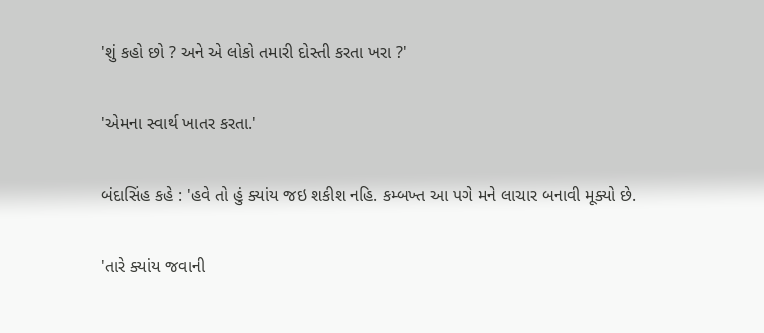'શું કહો છો ? અને એ લોકો તમારી દોસ્તી કરતા ખરા ?'

'એમના સ્વાર્થ ખાતર કરતા.'

બંદાસિંહ કહે : 'હવે તો હું ક્યાંય જઇ શકીશ નહિ. કમ્બખ્ત આ પગે મને લાચાર બનાવી મૂક્યો છે.

'તારે ક્યાંય જવાની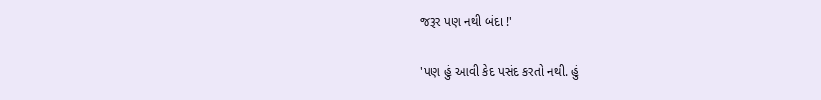જરૂર પણ નથી બંદા !'

'પણ હું આવી કેદ પસંદ કરતો નથી. હું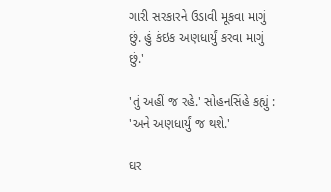ગારી સરકારને ઉડાવી મૂકવા માગું છું. હું કંઇક અણધાર્યું કરવા માગું છું.'

'તું અહીં જ રહે.' સોહનસિંહે કહ્યું : 'અને અણધાર્યું જ થશે.'

ઘર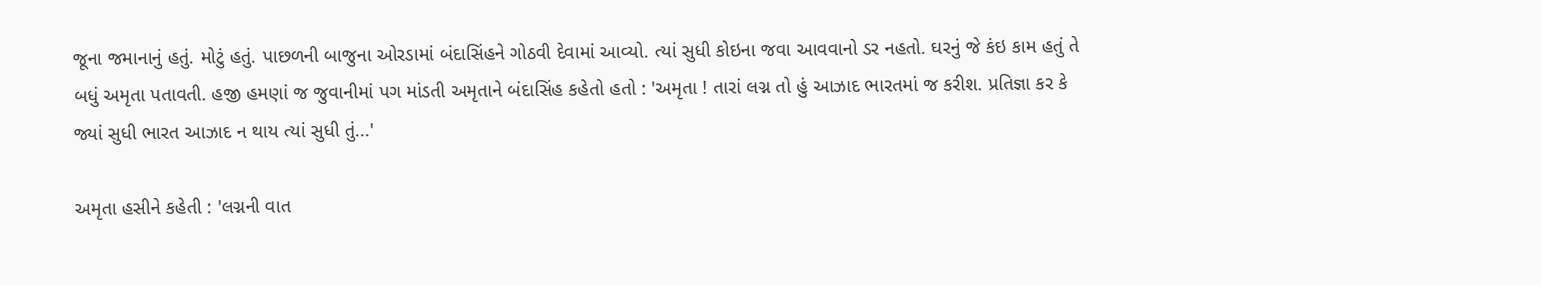જૂના જમાનાનું હતું. મોટું હતું. પાછળની બાજુના ઓરડામાં બંદાસિંહને ગોઠવી દેવામાં આવ્યો. ત્યાં સુધી કોઇના જવા આવવાનો ડર નહતો. ઘરનું જે કંઇ કામ હતું તે બધું અમૃતા પતાવતી. હજી હમણાં જ જુવાનીમાં પગ માંડતી અમૃતાને બંદાસિંહ કહેતો હતો : 'અમૃતા ! તારાં લગ્ન તો હું આઝાદ ભારતમાં જ કરીશ. પ્રતિજ્ઞા કર કે જ્યાં સુધી ભારત આઝાદ ન થાય ત્યાં સુધી તું...'

અમૃતા હસીને કહેતી : 'લગ્નની વાત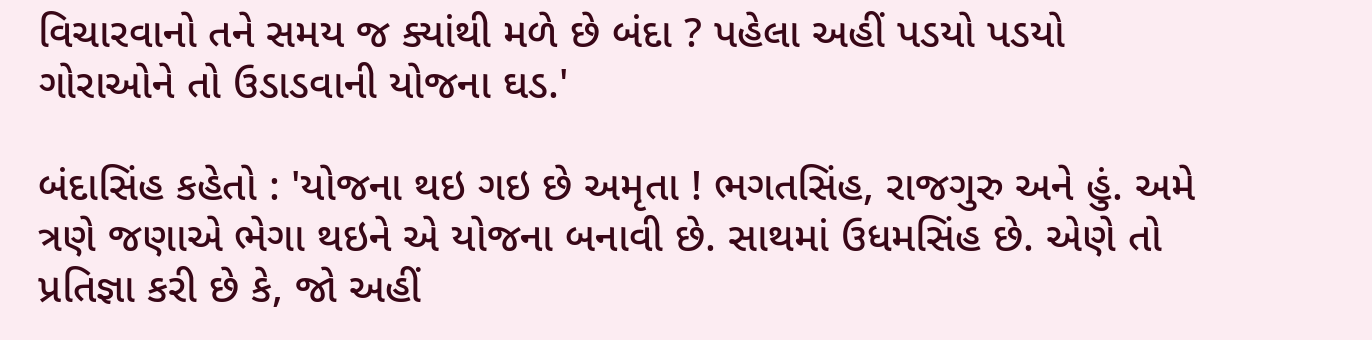વિચારવાનો તને સમય જ ક્યાંથી મળે છે બંદા ? પહેલા અહીં પડયો પડયો ગોરાઓને તો ઉડાડવાની યોજના ઘડ.'

બંદાસિંહ કહેતો : 'યોજના થઇ ગઇ છે અમૃતા ! ભગતસિંહ, રાજગુરુ અને હું. અમે ત્રણે જણાએ ભેગા થઇને એ યોજના બનાવી છે. સાથમાં ઉધમસિંહ છે. એણે તો પ્રતિજ્ઞા કરી છે કે, જો અહીં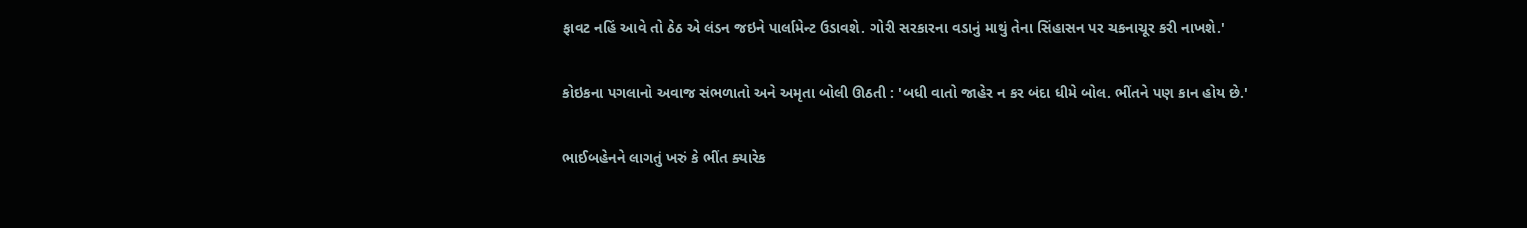ફાવટ નહિં આવે તો ઠેઠ એ લંડન જઇને પાર્લામેન્ટ ઉડાવશે. ગોરી સરકારના વડાનું માથું તેના સિંહાસન પર ચકનાચૂર કરી નાખશે.'

કોઇકના પગલાનો અવાજ સંભળાતો અને અમૃતા બોલી ઊઠતી : 'બધી વાતો જાહેર ન કર બંદા ધીમે બોલ. ભીંતને પણ કાન હોય છે.'

ભાઈબહેનને લાગતું ખરું કે ભીંત ક્યારેક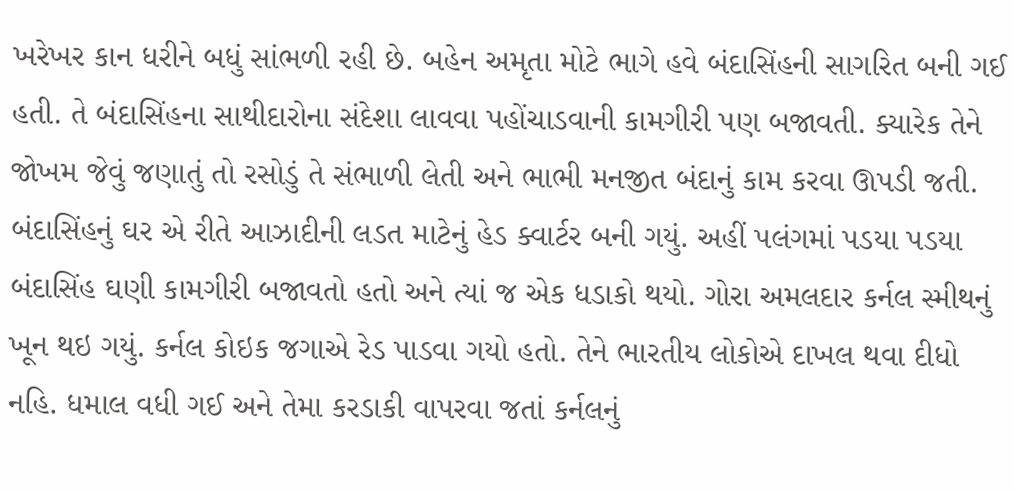ખરેખર કાન ધરીને બધું સાંભળી રહી છે. બહેન અમૃતા મોટે ભાગે હવે બંદાસિંહની સાગરિત બની ગઈ હતી. તે બંદાસિંહના સાથીદારોના સંદેશા લાવવા પહોંચાડવાની કામગીરી પણ બજાવતી. ક્યારેક તેને જોખમ જેવું જણાતું તો રસોડું તે સંભાળી લેતી અને ભાભી મનજીત બંદાનું કામ કરવા ઊપડી જતી. બંદાસિંહનું ઘર એ રીતે આઝાદીની લડત માટેનું હેડ ક્વાર્ટર બની ગયું. અહીં પલંગમાં પડયા પડયા બંદાસિંહ ઘણી કામગીરી બજાવતો હતો અને ત્યાં જ એક ધડાકો થયો. ગોરા અમલદાર કર્નલ સ્મીથનું ખૂન થઇ ગયું. કર્નલ કોઇક જગાએ રેડ પાડવા ગયો હતો. તેને ભારતીય લોકોએ દાખલ થવા દીધો નહિ. ધમાલ વધી ગઈ અને તેમા કરડાકી વાપરવા જતાં કર્નલનું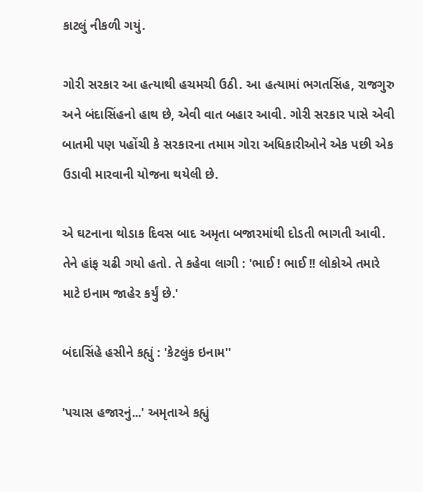કાટલું નીકળી ગયું.

ગોરી સરકાર આ હત્યાથી હચમચી ઉઠી. આ હત્યામાં ભગતસિંહ, રાજગુરુ અને બંદાસિંહનો હાથ છે, એવી વાત બહાર આવી. ગોરી સરકાર પાસે એવી બાતમી પણ પહોંચી કે સરકારના તમામ ગોરા અધિકારીઓને એક પછી એક ઉડાવી મારવાની યોજના થયેલી છે.

એ ઘટનાના થોડાક દિવસ બાદ અમૃતા બજારમાંથી દોડતી ભાગતી આવી. તેને હાંફ ચઢી ગયો હતો. તે કહેવા લાગી : 'ભાઈ ! ભાઈ !! લોકોએ તમારે માટે ઇનામ જાહેર કર્યું છે.'

બંદાસિંહે હસીને કહ્યું : 'કેટલુંક ઇનામ''

'પચાસ હજારનું...' અમૃતાએ કહ્યું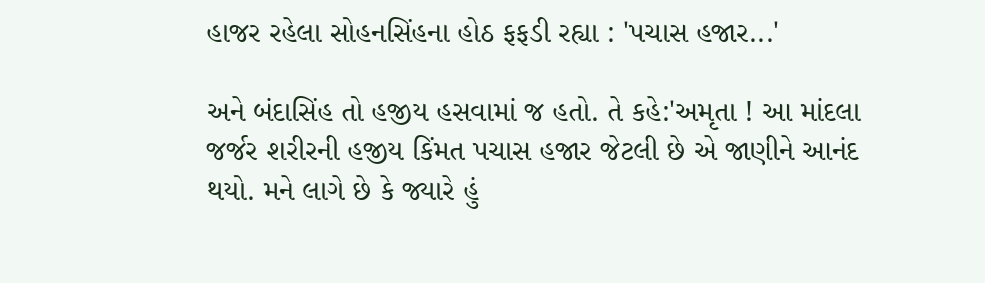હાજર રહેલા સોહનસિંહના હોઠ ફફડી રહ્યા : 'પચાસ હજાર...'

અને બંદાસિંહ તો હજીય હસવામાં જ હતો. તે કહે:'અમૃતા ! આ માંદલા જર્જર શરીરની હજીય કિંમત પચાસ હજાર જેટલી છે એ જાણીને આનંદ થયો. મને લાગે છે કે જ્યારે હું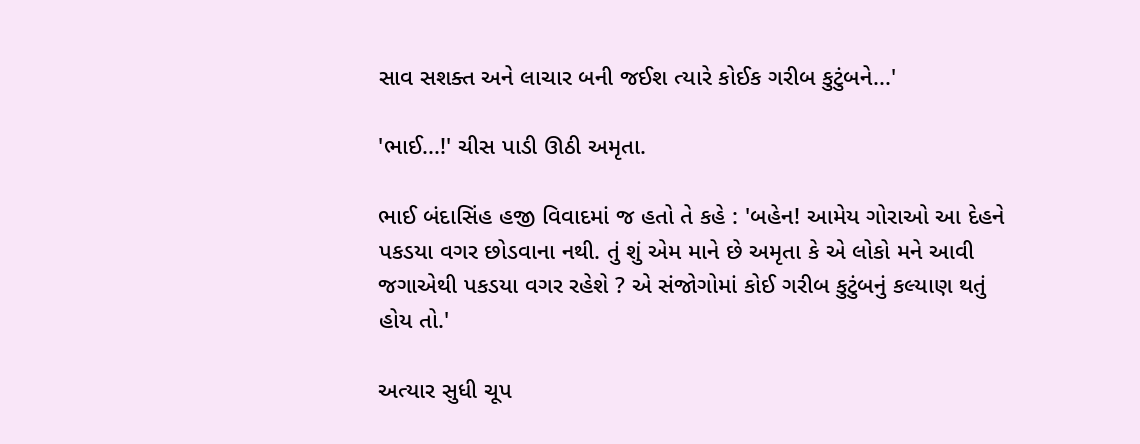સાવ સશક્ત અને લાચાર બની જઈશ ત્યારે કોઈક ગરીબ કુટુંબને...'

'ભાઈ...!' ચીસ પાડી ઊઠી અમૃતા.

ભાઈ બંદાસિંહ હજી વિવાદમાં જ હતો તે કહે : 'બહેન! આમેય ગોરાઓ આ દેહને પકડયા વગર છોડવાના નથી. તું શું એમ માને છે અમૃતા કે એ લોકો મને આવી જગાએથી પકડયા વગર રહેશે ? એ સંજોગોમાં કોઈ ગરીબ કુટુંબનું કલ્યાણ થતું હોય તો.'

અત્યાર સુધી ચૂપ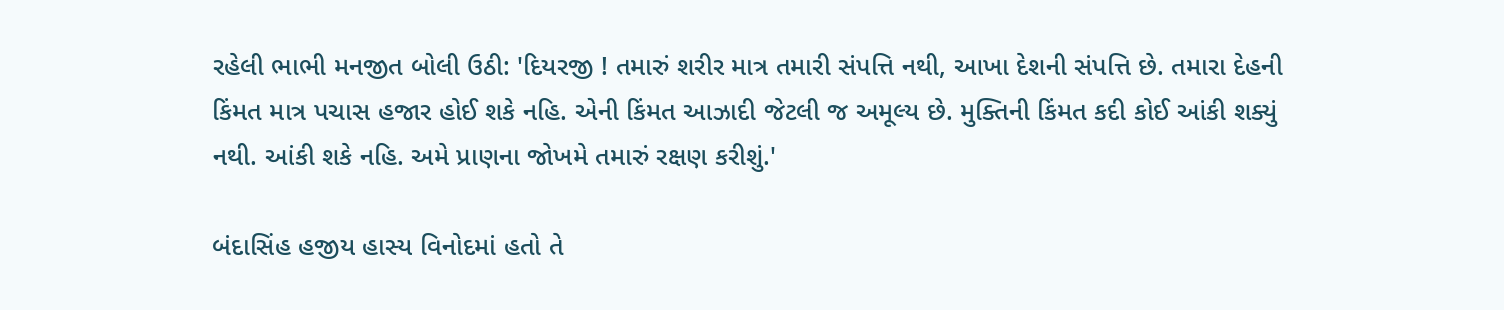રહેલી ભાભી મનજીત બોલી ઉઠી: 'દિયરજી ! તમારું શરીર માત્ર તમારી સંપત્તિ નથી, આખા દેશની સંપત્તિ છે. તમારા દેહની કિંમત માત્ર પચાસ હજાર હોઈ શકે નહિ. એની કિંમત આઝાદી જેટલી જ અમૂલ્ય છે. મુક્તિની કિંમત કદી કોઈ આંકી શક્યું નથી. આંકી શકે નહિ. અમે પ્રાણના જોખમે તમારું રક્ષણ કરીશું.'

બંદાસિંહ હજીય હાસ્ય વિનોદમાં હતો તે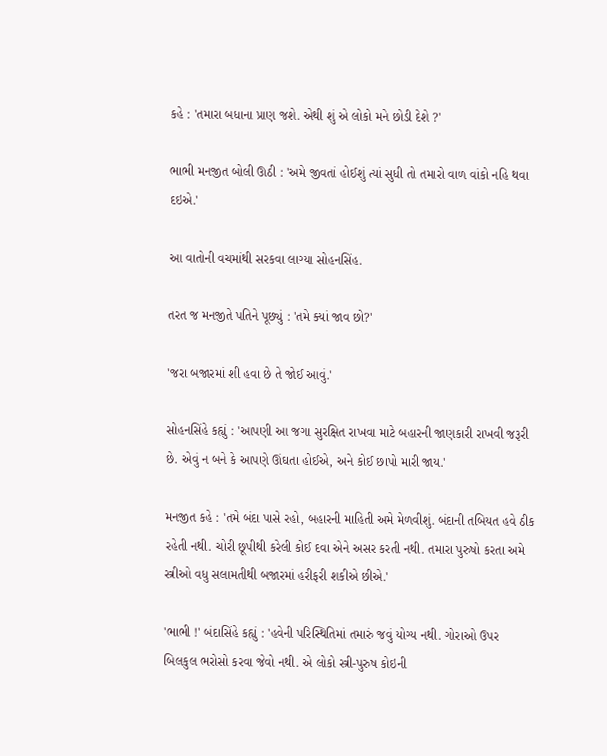કહે : 'તમારા બધાના પ્રાણ જશે. એથી શું એ લોકો મને છોડી દેશે ?'

ભાભી મનજીત બોલી ઊઠી : 'અમે જીવતાં હોઈશું ત્યાં સુધી તો તમારો વાળ વાંકો નહિ થવા દઇએ.'

આ વાતોની વચમાંથી સરકવા લાગ્યા સોહનસિંહ.

તરત જ મનજીતે પતિને પૂછ્યું : 'તમે ક્યાં જાવ છો?'

'જરા બજારમાં શી હવા છે તે જોઈ આવું.'

સોહનસિંહે કહ્યું : 'આપણી આ જગા સુરક્ષિત રાખવા માટે બહારની જાણકારી રાખવી જરૂરી છે. એવું ન બને કે આપણે ઊંઘતા હોઈએ, અને કોઈ છાપો મારી જાય.'

મનજીત કહે : 'તમે બંદા પાસે રહો, બહારની માહિતી અમે મેળવીશું. બંદાની તબિયત હવે ઠીક રહેતી નથી. ચોરી છૂપીથી કરેલી કોઈ દવા એને અસર કરતી નથી. તમારા પુરુષો કરતા અમે સ્ત્રીઓ વધુ સલામતીથી બજારમાં હરીફરી શકીએ છીએ.'

'ભાભી !' બંદાસિંહે કહ્યું : 'હવેની પરિસ્થિતિમાં તમારું જવું યોગ્ય નથી. ગોરાઓ ઉપર બિલકુલ ભરોસો કરવા જેવો નથી. એ લોકો સ્ત્રી-પુરુષ કોઇની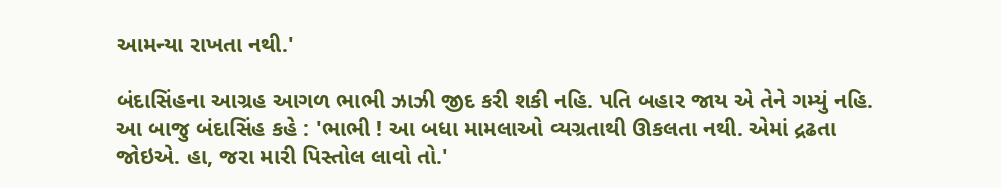આમન્યા રાખતા નથી.'

બંદાસિંહના આગ્રહ આગળ ભાભી ઝાઝી જીદ કરી શકી નહિ. પતિ બહાર જાય એ તેને ગમ્યું નહિ. આ બાજુ બંદાસિંહ કહે : 'ભાભી ! આ બધા મામલાઓ વ્યગ્રતાથી ઊકલતા નથી. એમાં દ્રઢતા જોઇએ. હા, જરા મારી પિસ્તોલ લાવો તો.'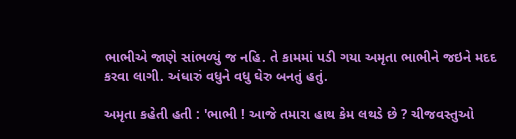ભાભીએ જાણે સાંભળ્યું જ નહિ. તે કામમાં પડી ગયા અમૃતા ભાભીને જઇને મદદ કરવા લાગી. અંધારું વધુને વધુ ઘેરુ બનતું હતું.

અમૃતા કહેતી હતી : 'ભાભી ! આજે તમારા હાથ કેમ લથડે છે ? ચીજવસ્તુઓ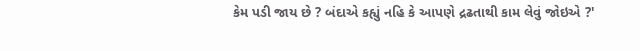કેમ પડી જાય છે ? બંદાએ કહ્યું નહિ કે આપણે દ્રઢતાથી કામ લેવું જોઇએ ?'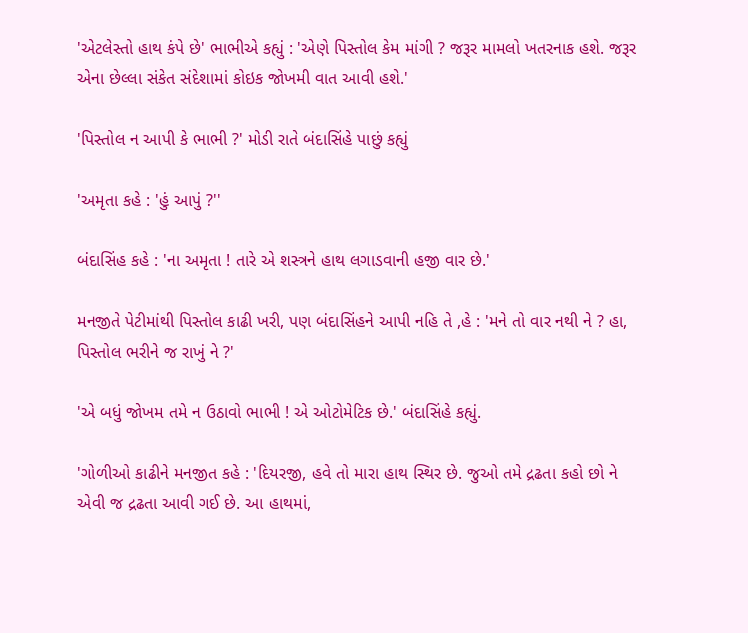'એટલેસ્તો હાથ કંપે છે' ભાભીએ કહ્યું : 'એણે પિસ્તોલ કેમ માંગી ? જરૂર મામલો ખતરનાક હશે. જરૂર એના છેલ્લા સંકેત સંદેશામાં કોઇક જોખમી વાત આવી હશે.'

'પિસ્તોલ ન આપી કે ભાભી ?' મોડી રાતે બંદાસિંહે પાછું કહ્યું

'અમૃતા કહે : 'હું આપું ?''

બંદાસિંહ કહે : 'ના અમૃતા ! તારે એ શસ્ત્રને હાથ લગાડવાની હજી વાર છે.'

મનજીતે પેટીમાંથી પિસ્તોલ કાઢી ખરી, પણ બંદાસિંહને આપી નહિ તે ,હે : 'મને તો વાર નથી ને ? હા, પિસ્તોલ ભરીને જ રાખું ને ?'

'એ બધું જોખમ તમે ન ઉઠાવો ભાભી ! એ ઓટોમેટિક છે.' બંદાસિંહે કહ્યું.

'ગોળીઓ કાઢીને મનજીત કહે : 'દિયરજી, હવે તો મારા હાથ સ્થિર છે. જુઓ તમે દ્રઢતા કહો છો ને એવી જ દ્રઢતા આવી ગઈ છે. આ હાથમાં,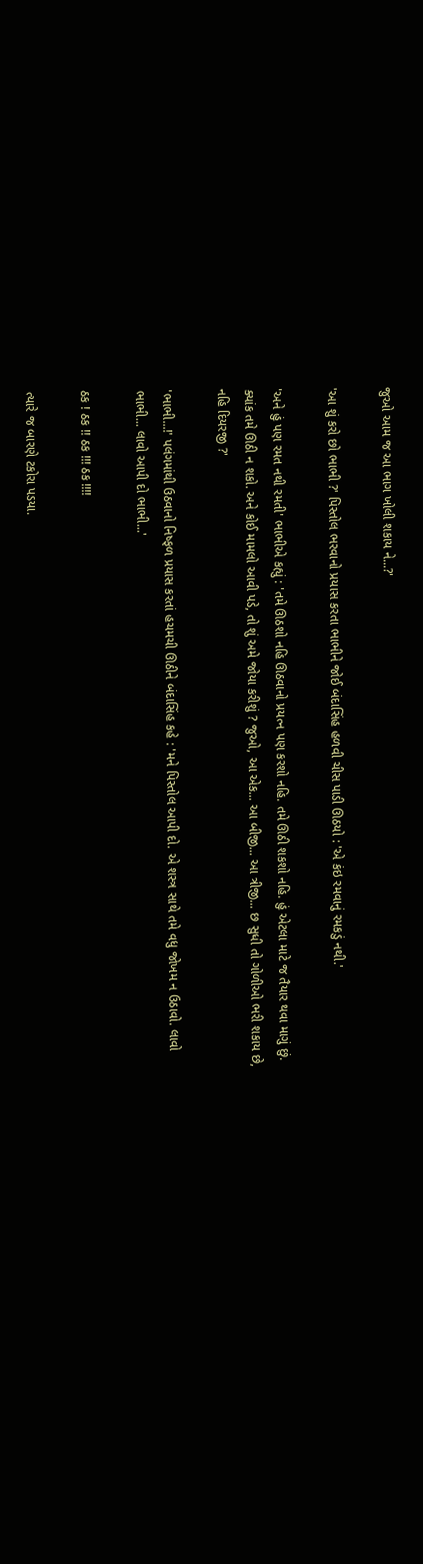જુઓ આમ જ આ ભાગ ખોલી શકાય ને...?'

'આ શું કરો છો ભાભી ?' પિસ્તોલ ભરવાનો પ્રયાસ કરતા ભાભીને જોઈ બંદાસિંહ હળવી ચીસ પાડી ઊઠયો : 'એ કંઇ રમવાનું રમકડું નથી.'

'અને હું પણ રમત નથી રમતી' ભાભીએ કહ્યું : 'તમે ઊઠશો નહિ ઊઠવાનો પ્રયત્ન પણ કરશો નહિ. તમે ઊઠી શકશો નહિ. હું એટલા માટે જ તૈયાર થવા માગું છું. ક્યાંક તમે ઊઠી ન શકો. અને કોઈ મામલો આવી પડે, તો શું અમે જોયા કરીશું ? જુઓ, આ એક... આ બીજી... આ ત્રીજી... છ સુધી તો ગોળીઓ ભરી શકાય છે, નહિ દિયરજી ?'

'ભાભી...!' પલંગમાંથી ઉઠવાનો નિષ્ફળ પ્રયાસ કરતાં હચમચી ઊઠીને બંદાસિંહ કહે : 'મને પિસ્તોલ આપી દો. એ શસ્ત્ર સાથે તમે વધુ જોખમ ન ઉઠાવો. લાવો ભાભી... લાવો આપી દો ભાભી...'

ઠક ! ઠક !! ઠક !!! ઠક !!!!

ત્યારે જ બારણે ટકોરા પડયા.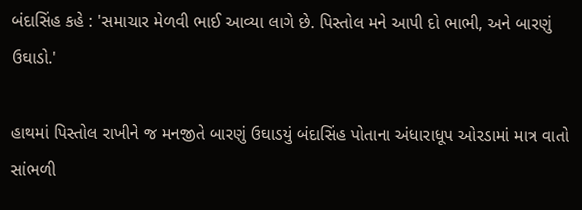બંદાસિંહ કહે : 'સમાચાર મેળવી ભાઈ આવ્યા લાગે છે. પિસ્તોલ મને આપી દો ભાભી, અને બારણું ઉઘાડો.'

હાથમાં પિસ્તોલ રાખીને જ મનજીતે બારણું ઉઘાડયું બંદાસિંહ પોતાના અંધારાધૂપ ઓરડામાં માત્ર વાતો સાંભળી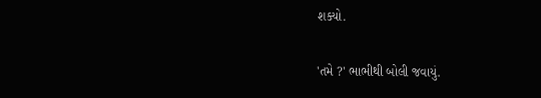શક્યો.

'તમે ?' ભાભીથી બોલી જવાયું.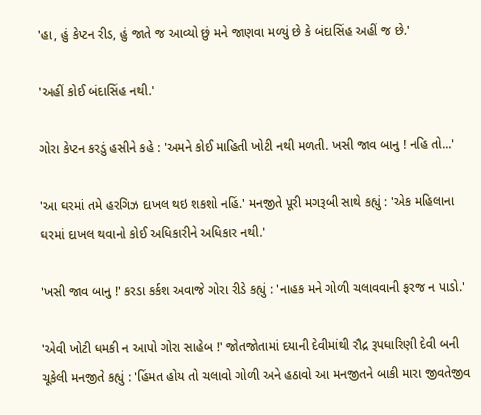'હા, હું કેપ્ટન રીડ, હું જાતે જ આવ્યો છું મને જાણવા મળ્યું છે કે બંદાસિંહ અહીં જ છે.'

'અહીં કોઈ બંદાસિંહ નથી.'

ગોરા કેપ્ટન કરડું હસીને કહે : 'અમને કોઈ માહિતી ખોટી નથી મળતી. ખસી જાવ બાનુ ! નહિ તો...'

'આ ઘરમાં તમે હરગિઝ દાખલ થઇ શકશો નહિં.' મનજીતે પૂરી મગરૂબી સાથે કહ્યું : 'એક મહિલાના ઘરમાં દાખલ થવાનો કોઈ અધિકારીને અધિકાર નથી.'

'ખસી જાવ બાનુ !' કરડા કર્કશ અવાજે ગોરા રીડે કહ્યું : 'નાહક મને ગોળી ચલાવવાની ફરજ ન પાડો.'

'એવી ખોટી ધમકી ન આપો ગોરા સાહેબ !' જોતજોતામાં દયાની દેવીમાંથી રૌદ્ર રૂપધારિણી દેવી બની ચૂકેલી મનજીતે કહ્યું : 'હિંમત હોય તો ચલાવો ગોળી અને હઠાવો આ મનજીતને બાકી મારા જીવતેજીવ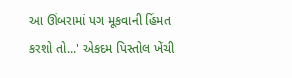આ ઊંબરામાં પગ મૂકવાની હિંમત કરશો તો...' એકદમ પિસ્તોલ ખેંચી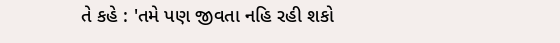તે કહે : 'તમે પણ જીવતા નહિ રહી શકો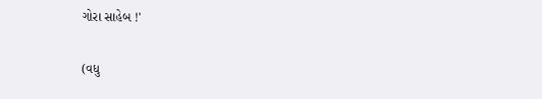ગોરા સાહેબ !'

(વધુ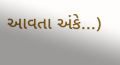આવતા અંકે...)